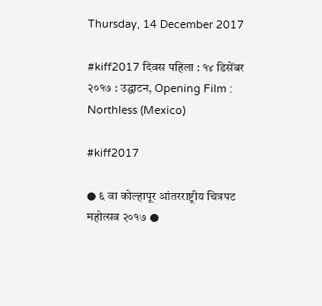Thursday, 14 December 2017

#kiff2017 दिवस पहिला : १४ डिसेंबर २०१७ : उद्घाटन, Opening Film : Northless (Mexico)

#kiff2017

● ६ वा कोल्हापूर आंतरराष्ट्रीय चित्रपट महोत्सव २०१७ ●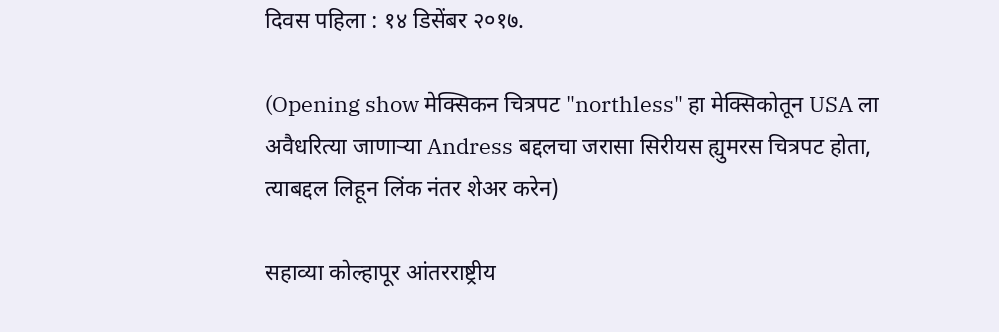दिवस पहिला : १४ डिसेंबर २०१७.

(Opening show मेक्सिकन चित्रपट "northless" हा मेक्सिकोतून USA ला अवैधरित्या जाणाऱ्या Andress बद्दलचा जरासा सिरीयस ह्युमरस चित्रपट होता, त्याबद्दल लिहून लिंक नंतर शेअर करेन)

सहाव्या कोल्हापूर आंतरराष्ट्रीय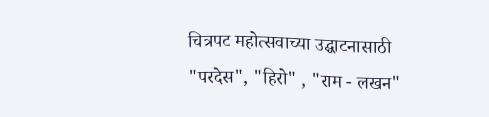चित्रपट महोत्सवाच्या उद्घाटनासाठी "परदेस", "हिरो" , "राम - लखन"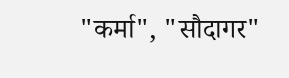"कर्मा", "सौदागर"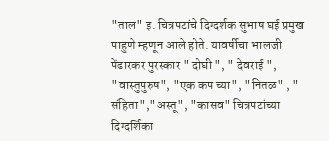"ताल" इ. चित्रपटांचे दिग्दर्शक सुभाष घई प्रमुख पाहुणे म्हणून आले होते. यावर्षीचा भालजी पेंढारकर पुरस्कार " दोघी ", " देवराई ", "वास्तुपुरुष", "एक कप च्या", "नितळ" , " संहिता","अस्तू", "कासव" चित्रपटांच्या दिग्दर्शिका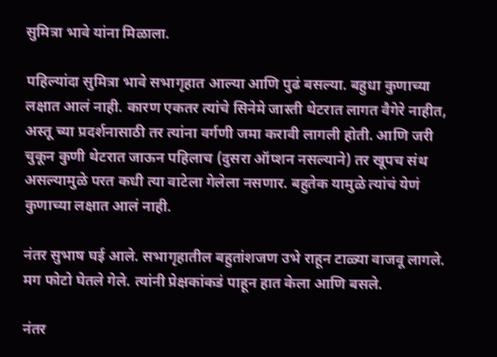सुमित्रा भावे यांना मिळाला.

पहिल्यांदा सुमित्रा भावे सभागृहात आल्या आणि पुढं बसल्या. बहुधा कुणाच्या लक्षात आलं नाही. कारण एकतर त्यांचे सिनेमे जास्ती थेटरात लागत वैगेरे नाहीत, अस्तू च्या प्रदर्शनासाठी तर त्यांना वर्गणी जमा करावी लागली होती. आणि जरी चुकून कुणी थेटरात जाऊन पहिलाच (दुसरा ऑप्शन नसल्याने) तर खूपच संथ असल्यामुळे परत कधी त्या वाटेला गेलेला नसणार. बहुतेक यामुळे त्यांचं येणं कुणाच्या लक्षात आलं नाही.

नंतर सुभाष घई आले. सभागृहातील बहुतांशजण उभे राहून टाळ्या वाजवू लागले. मग फोटो घेतले गेले. त्यांनी प्रेक्षकांकडं पाहून हात केला आणि बसले.

नंतर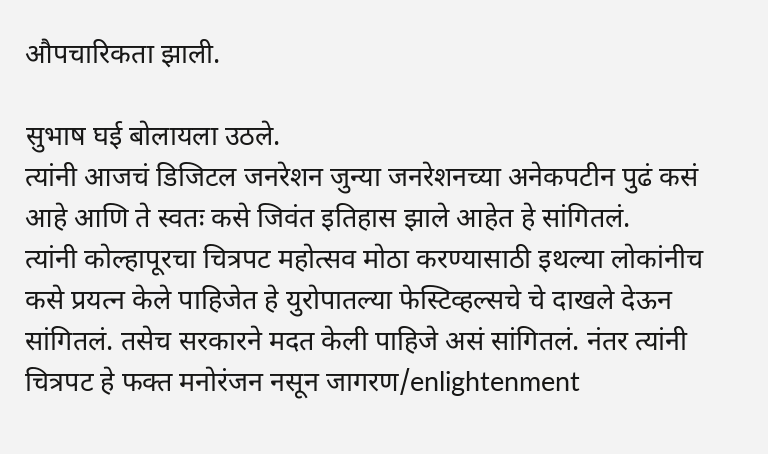औपचारिकता झाली.

सुभाष घई बोलायला उठले.
त्यांनी आजचं डिजिटल जनरेशन जुन्या जनरेशनच्या अनेकपटीन पुढं कसं आहे आणि ते स्वतः कसे जिवंत इतिहास झाले आहेत हे सांगितलं.
त्यांनी कोल्हापूरचा चित्रपट महोत्सव मोठा करण्यासाठी इथल्या लोकांनीच कसे प्रयत्न केले पाहिजेत हे युरोपातल्या फेस्टिव्हल्सचे चे दाखले देऊन सांगितलं. तसेच सरकारने मदत केली पाहिजे असं सांगितलं. नंतर त्यांनी चित्रपट हे फक्त मनोरंजन नसून जागरण/enlightenment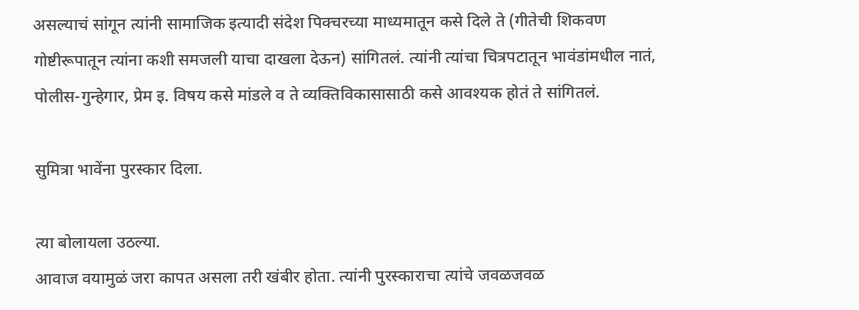असल्याचं सांगून त्यांनी सामाजिक इत्यादी संदेश पिक्चरच्या माध्यमातून कसे दिले ते (गीतेची शिकवण गोष्टीरूपातून त्यांना कशी समजली याचा दाखला देऊन) सांगितलं. त्यांनी त्यांचा चित्रपटातून भावंडांमधील नातं, पोलीस-गुन्हेगार, प्रेम इ. विषय कसे मांडले व ते व्यक्तिविकासासाठी कसे आवश्यक होतं ते सांगितलं.

सुमित्रा भावेंना पुरस्कार दिला.

त्या बोलायला उठल्या.
आवाज वयामुळं जरा कापत असला तरी खंबीर होता. त्यांनी पुरस्काराचा त्यांचे जवळजवळ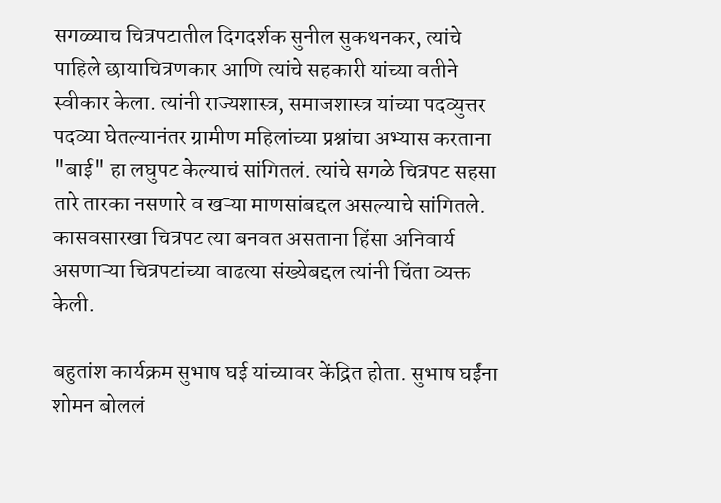सगळ्याच चित्रपटातील दिगदर्शक सुनील सुकथनकर, त्यांचे पाहिले छायाचित्रणकार आणि त्यांचे सहकारी यांच्या वतीने स्वीकार केला. त्यांनी राज्यशास्त्र, समाजशास्त्र यांच्या पदव्युत्तर पदव्या घेतल्यानंतर ग्रामीण महिलांच्या प्रश्नांचा अभ्यास करताना "बाई" हा लघुपट केल्याचं सांगितलं. त्यांचे सगळे चित्रपट सहसा तारे तारका नसणारे व खऱ्या माणसांबद्दल असल्याचे सांगितले. कासवसारखा चित्रपट त्या बनवत असताना हिंसा अनिवार्य असणाऱ्या चित्रपटांच्या वाढत्या संख्येबद्दल त्यांनी चिंता व्यक्त केली.

बहुतांश कार्यक्रम सुभाष घई यांच्यावर केंद्रित होता. सुभाष घईंना शोमन बोललं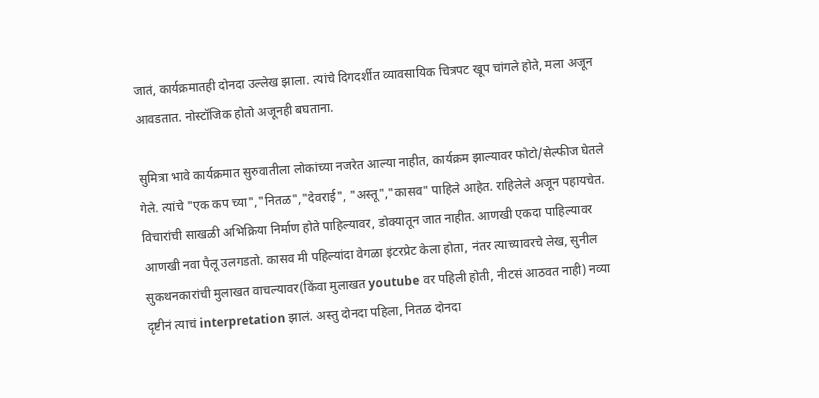जातं, कार्यक्रमातही दोनदा उल्लेख झाला. त्यांचे दिगदर्शीत व्यावसायिक चित्रपट खूप चांगले होते, मला अजून आवडतात. नोस्टॉजिक होतो अजूनही बघताना.

सुमित्रा भावे कार्यक्रमात सुरुवातीला लोकांच्या नजरेत आल्या नाहीत, कार्यक्रम झाल्यावर फोटो/सेल्फीज घेतले गेले. त्यांचे "एक कप च्या","नितळ","देवराई", "अस्तू","कासव" पाहिले आहेत. राहिलेले अजून पहायचेत. विचारांची साखळी अभिक्रिया निर्माण होते पाहिल्यावर, डोक्यातून जात नाहीत. आणखी एकदा पाहिल्यावर आणखी नवा पैलू उलगडतो. कासव मी पहिल्यांदा वेगळा इंटरप्रेट केला होता, नंतर त्याच्यावरचे लेख, सुनील सुकथनकारांची मुलाखत वाचल्यावर(किंवा मुलाखत youtube वर पहिली होती, नीटसं आठवत नाही) नव्या दृष्टीनं त्याचं interpretation झालं. अस्तु दोनदा पहिला, नितळ दोनदा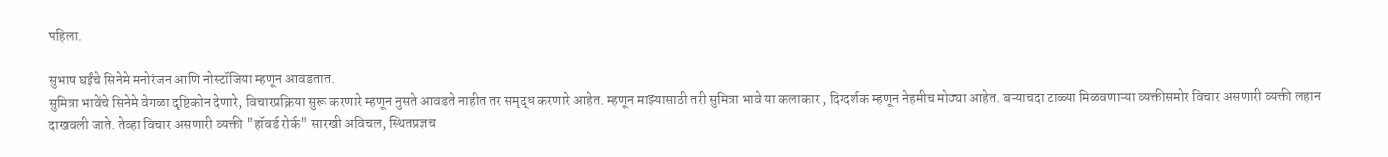पहिला.

सुभाष घईंचे सिनेमे मनोरंजन आणि नोस्टॉजिया म्हणून आवडतात.
सुमित्रा भावेंचे सिनेमे वेगळा दृष्टिकोन देणारे, विचारप्रक्रिया सुरू करणारे म्हणून नुसते आवडते नाहीत तर समृद्ध करणारे आहेत. म्हणून माझ्यासाठी तरी सुमित्रा भावे या कलाकार , दिग्दर्शक म्हणून नेहमीच मोठ्या आहेत. बऱ्याचदा टाळ्या मिळवणाऱ्या व्यक्तीसमोर विचार असणारी व्यक्ती लहान दाखवली जाते. तेव्हा विचार असणारी व्यक्ती "हॉवर्ड रोर्क" सारखी अविचल, स्थितप्रज्ञच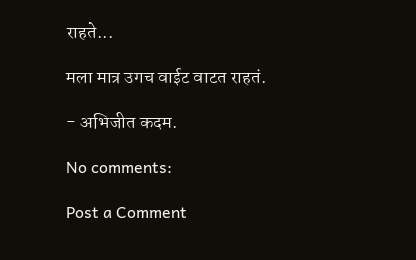राहते...

मला मात्र उगच वाईट वाटत राहतं.

- अभिजीत कदम.

No comments:

Post a Comment